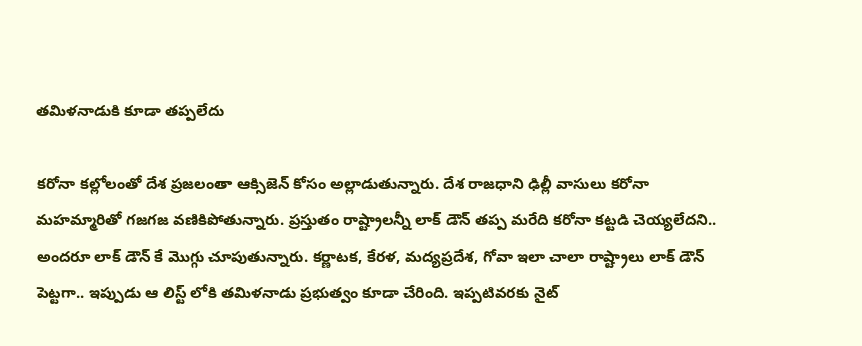తమిళనాడుకి కూడా తప్పలేదు

కరోనా కల్లోలంతో దేశ ప్రజలంతా ఆక్సిజెన్ కోసం అల్లాడుతున్నారు. దేశ రాజధాని ఢిల్లీ వాసులు కరోనా మహమ్మారితో గజగజ వణికిపోతున్నారు. ప్రస్తుతం రాష్ట్రాలన్నీ లాక్ డౌన్ తప్ప మరేది కరోనా కట్టడి చెయ్యలేదని.. అందరూ లాక్ డౌన్ కే మొగ్గు చూపుతున్నారు. కర్ణాటక, కేరళ, మద్యప్రదేశ, గోవా ఇలా చాలా రాష్ట్రాలు లాక్ డౌన్ పెట్టగా.. ఇప్పుడు ఆ లిస్ట్ లోకి తమిళనాడు ప్రభుత్వం కూడా చేరింది. ఇప్పటివరకు నైట్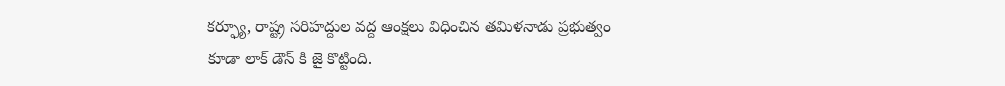కర్ఫ్యూ, రాష్ట్ర సరిహద్దుల వద్ద ఆంక్షలు విధించిన తమిళనాడు ప్రభుత్వం కూడా లాక్ డౌన్ కి జై కొట్టింది.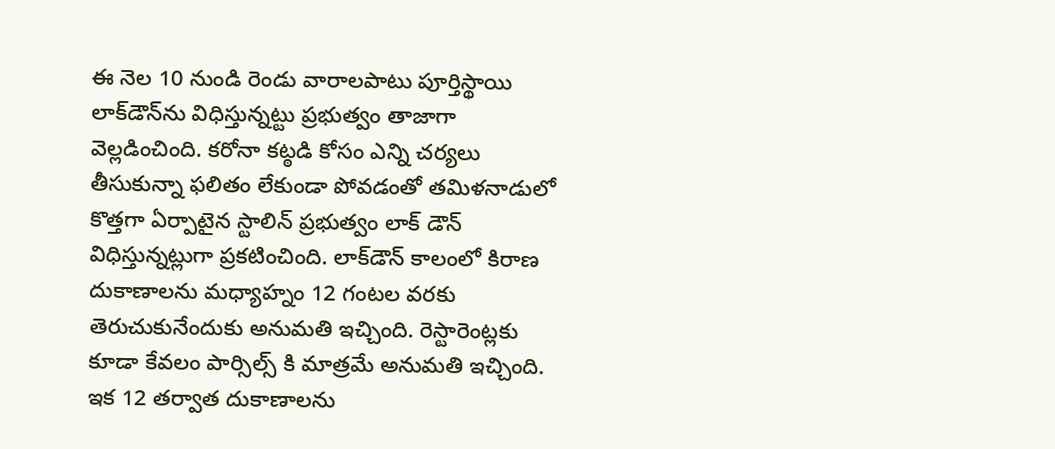ఈ నెల 10 నుండి రెండు వారాలపాటు పూర్తిస్థాయి లాక్‌డౌన్‌ను విధిస్తున్నట్టు ప్రభుత్వం తాజాగా వెల్లడించింది. కరోనా కట్ఠడి కోసం ఎన్ని చర్యలు తీసుకున్నా ఫలితం లేకుండా పోవడంతో తమిళనాడులో కొత్తగా ఏర్పాటైన స్టాలిన్ ప్రభుత్వం లాక్ డౌన్ విధిస్తున్నట్లుగా ప్రకటించింది. లాక్‌డౌన్ కాలంలో కిరాణ దుకాణాలను మధ్యాహ్నం 12 గంటల వరకు తెరుచుకునేందుకు అనుమతి ఇచ్చింది. రెస్టారెంట్లకు కూడా కేవలం పార్సిల్స్ కి మాత్రమే అనుమతి ఇచ్చింది. ఇక 12 తర్వాత దుకాణాలను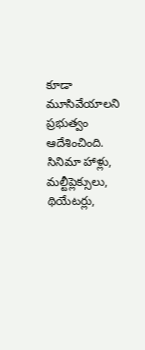కూడా మూసివేయాలని ప్రభుత్వం ఆదేశించింది. సినిమా హాళ్లు, మల్టీప్లెక్సులు, థియేటర్లు,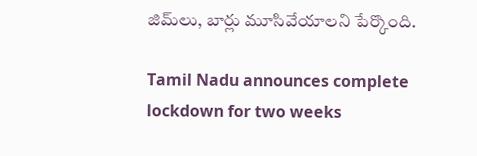జిమ్‌లు, బార్లు మూసివేయాలని పేర్కొంది.

Tamil Nadu announces complete lockdown for two weeks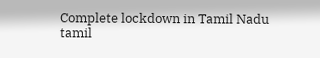Complete lockdown in Tamil Nadu
tamil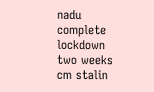nadu
complete lockdown
two weeks
cm stalin